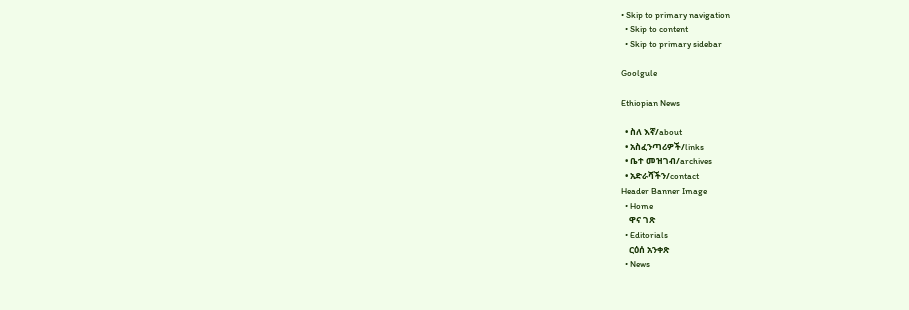• Skip to primary navigation
  • Skip to content
  • Skip to primary sidebar

Goolgule

Ethiopian News

  • ስለ እኛ/about
  • አስፈንጣሪዎች/links
  • ቤተ መዝገብ/archives
  • አድራሻችን/contact
Header Banner Image
  • Home
    ዋና ገጽ
  • Editorials
    ርዕሰ አንቀጽ
  • News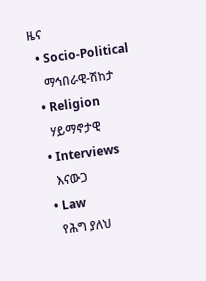ዜና
  • Socio-Political
    ማኅበራዊ-ሽከታ
  • Religion
    ሃይማኖታዊ
  • Interviews
    እናውጋ
  • Law
    የሕግ ያለህ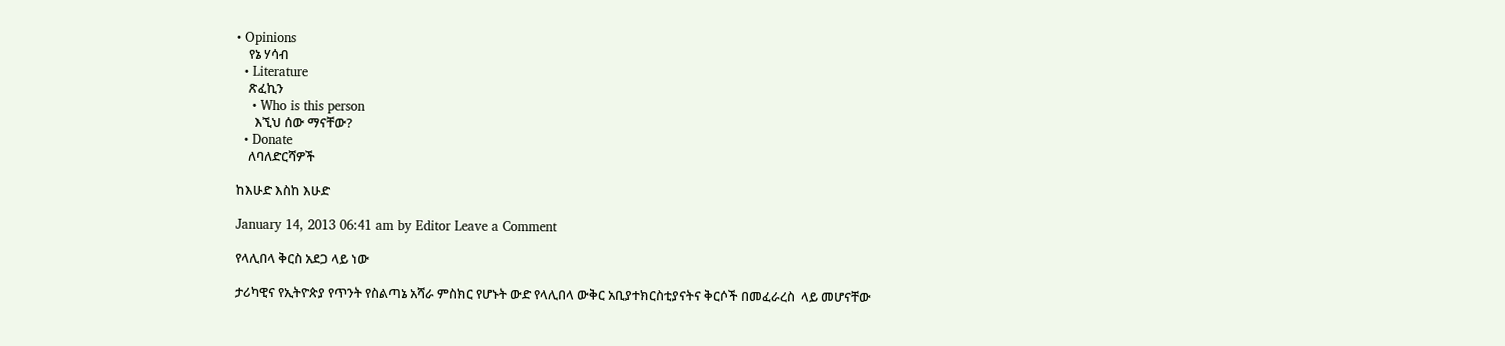• Opinions
    የኔ ሃሳብ
  • Literature
    ጽፈኪን
    • Who is this person
      እኚህ ሰው ማናቸው?
  • Donate
    ለባለድርሻዎች

ከእሁድ እስከ እሁድ

January 14, 2013 06:41 am by Editor Leave a Comment

የላሊበላ ቅርስ አደጋ ላይ ነው

ታሪካዊና የኢትዮጵያ የጥንት የስልጣኔ አሻራ ምስክር የሆኑት ውድ የላሊበላ ውቅር አቢያተክርስቲያናትና ቅርሶች በመፈራረስ  ላይ መሆናቸው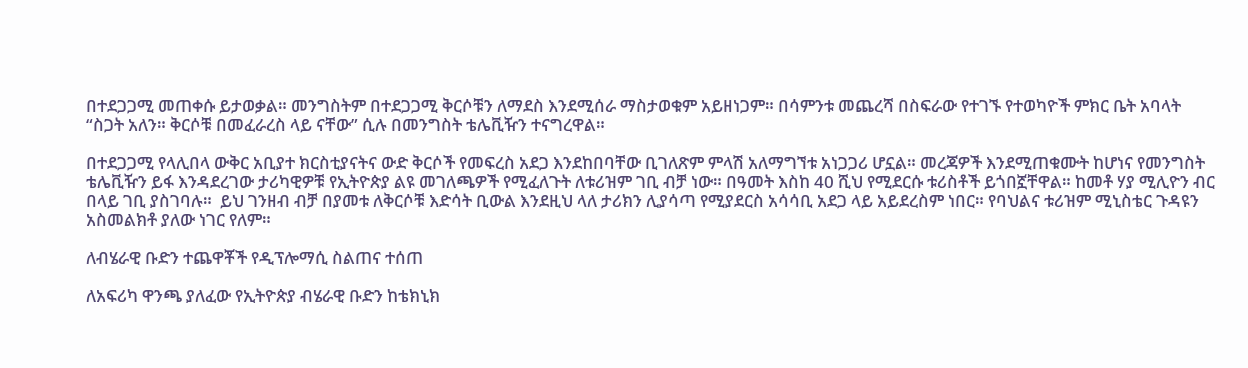በተደጋጋሚ መጠቀሱ ይታወቃል። መንግስትም በተደጋጋሚ ቅርሶቹን ለማደስ እንደሚሰራ ማስታወቁም አይዘነጋም። በሳምንቱ መጨረሻ በስፍራው የተገኙ የተወካዮች ምክር ቤት አባላት “ስጋት አለን። ቅርሶቹ በመፈራረስ ላይ ናቸው” ሲሉ በመንግስት ቴሌቪዥን ተናግረዋል።

በተደጋጋሚ የላሊበላ ውቅር አቢያተ ክርስቲያናትና ውድ ቅርሶች የመፍረስ አደጋ እንደከበባቸው ቢገለጽም ምላሽ አለማግኘቱ አነጋጋሪ ሆኗል። መረጃዎች እንደሚጠቁሙት ከሆነና የመንግስት ቴሌቪዥን ይፋ እንዳደረገው ታሪካዊዎቹ የኢትዮጵያ ልዩ መገለጫዎች የሚፈለጉት ለቱሪዝም ገቢ ብቻ ነው። በዓመት እስከ 40 ሺህ የሚደርሱ ቱሪስቶች ይጎበኟቸዋል። ከመቶ ሃያ ሚሊዮን ብር በላይ ገቢ ያስገባሉ።  ይህ ገንዘብ ብቻ በያመቱ ለቅርሶቹ እድሳት ቢውል እንደዚህ ላለ ታሪክን ሊያሳጣ የሚያደርስ አሳሳቢ አደጋ ላይ አይደረስም ነበር። የባህልና ቱሪዝም ሚኒስቴር ጉዳዩን አስመልክቶ ያለው ነገር የለም።

ለብሄራዊ ቡድን ተጨዋቾች የዲፕሎማሲ ስልጠና ተሰጠ

ለአፍሪካ ዋንጫ ያለፈው የኢትዮጵያ ብሄራዊ ቡድን ከቴክኒክ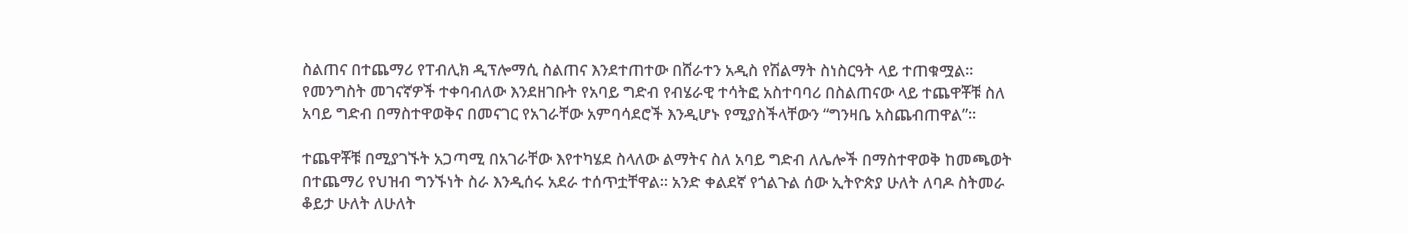ስልጠና በተጨማሪ የፐብሊክ ዲፕሎማሲ ስልጠና እንደተጠተው በሸራተን አዲስ የሽልማት ስነስርዓት ላይ ተጠቁሟል። የመንግስት መገናኛዎች ተቀባብለው እንደዘገቡት የአባይ ግድብ የብሄራዊ ተሳትፎ አስተባባሪ በስልጠናው ላይ ተጨዋቾቹ ስለ አባይ ግድብ በማስተዋወቅና በመናገር የአገራቸው አምባሳደሮች እንዲሆኑ የሚያስችላቸውን “ግንዛቤ አስጨብጠዋል”፡፡

ተጨዋቾቹ በሚያገኙት አጋጣሚ በአገራቸው እየተካሄደ ስላለው ልማትና ስለ አባይ ግድብ ለሌሎች በማስተዋወቅ ከመጫወት በተጨማሪ የህዝብ ግንኙነት ስራ እንዲሰሩ አደራ ተሰጥቷቸዋል። አንድ ቀልደኛ የጎልጉል ሰው ኢትዮጵያ ሁለት ለባዶ ስትመራ ቆይታ ሁለት ለሁለት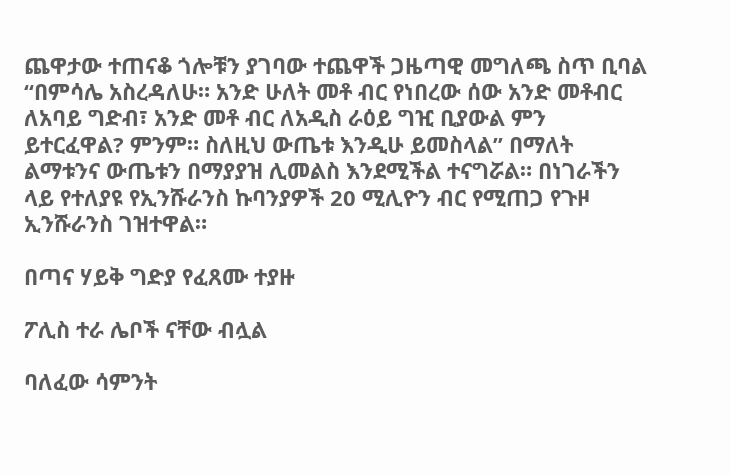ጨዋታው ተጠናቆ ጎሎቹን ያገባው ተጨዋች ጋዜጣዊ መግለጫ ስጥ ቢባል “በምሳሌ አስረዳለሁ። አንድ ሁለት መቶ ብር የነበረው ሰው አንድ መቶብር ለአባይ ግድብ፣ አንድ መቶ ብር ለአዲስ ራዕይ ግዢ ቢያውል ምን ይተርፈዋል? ምንም። ስለዚህ ውጤቱ እንዲሁ ይመስላል” በማለት ልማቱንና ውጤቱን በማያያዝ ሊመልስ እንደሚችል ተናግሯል። በነገራችን ላይ የተለያዩ የኢንሹራንስ ኩባንያዎች 20 ሚሊዮን ብር የሚጠጋ የጉዞ ኢንሹራንስ ገዝተዋል።

በጣና ሃይቅ ግድያ የፈጸሙ ተያዙ

ፖሊስ ተራ ሌቦች ናቸው ብሏል

ባለፈው ሳምንት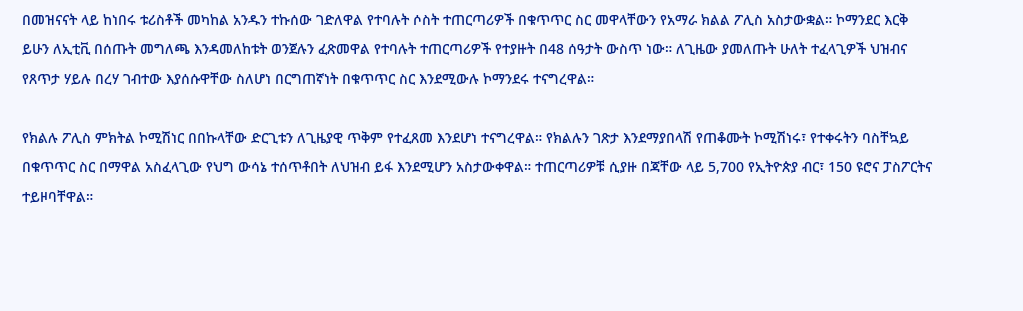በመዝናናት ላይ ከነበሩ ቱሪስቶች መካከል አንዱን ተኩሰው ገድለዋል የተባሉት ሶስት ተጠርጣሪዎች በቁጥጥር ስር መዋላቸውን የአማራ ክልል ፖሊስ አስታውቋል። ኮማንደር እርቅ ይሁን ለኢቲቪ በሰጡት መግለጫ እንዳመለከቱት ወንጀሉን ፈጽመዋል የተባሉት ተጠርጣሪዎች የተያዙት በ48 ሰዓታት ውስጥ ነው። ለጊዜው ያመለጡት ሁለት ተፈላጊዎች ህዝብና የጸጥታ ሃይሉ በረሃ ገብተው እያሰሱዋቸው ስለሆነ በርግጠኛነት በቁጥጥር ስር እንደሚውሉ ኮማንደሩ ተናግረዋል።

የክልሉ ፖሊስ ምክትል ኮሚሽነር በበኩላቸው ድርጊቱን ለጊዜያዊ ጥቅም የተፈጸመ እንደሆነ ተናግረዋል። የክልሉን ገጽታ እንደማያበላሽ የጠቆሙት ኮሚሽነሩ፣ የተቀሩትን ባስቸኳይ በቁጥጥር ስር በማዋል አስፈላጊው የህግ ውሳኔ ተሰጥቶበት ለህዝብ ይፋ እንደሚሆን አስታውቀዋል። ተጠርጣሪዎቹ ሲያዙ በጃቸው ላይ 5,700 የኢትዮጵያ ብር፣ 150 ዩሮና ፓስፖርትና ተይዞባቸዋል።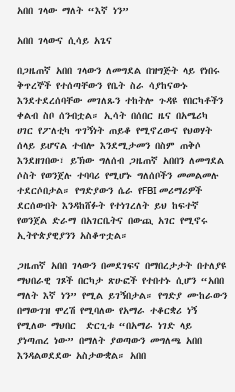አበበ ገላው ማለት “እኛ ነን”

አበበ ገላውና ሲሳይ አጌና

በጋዜጠኛ አበበ ገላውን ለመግደል በዝግጅት ላይ የነበሩ ቅጥረኞች የተሰጣቸውን የቤት ስራ ሳያከናውኑ እንደተደረሰባቸው መገለጹን ተከትሎ ጉዳዩ የበርካቶችን ቀልብ ስቦ ሰንብቷል። ኢሳት በሰበር ዜና በአሜሪካ ሀገር የፖለቲካ ጥገኝነት ጠይቆ የሚኖረውና የህወሃት ሰላይ ይሆናል ተብሎ እንደሚታመን በስም ጠቅሶ እንደዘገበው፣ ይኽው ግለሰብ ጋዜጠኛ አበበን ለመግደል ሶስት የወንጀሉ ተባባሪ የሚሆኑ ግለሰቦችን መመልመሉ ተደርሶበታል። የግድያውን ሴራ የFBI መሪማሪዎች ደርሰውበት እንዳከሸፉት የተነገረለት ይህ ከፍተኛ የወንጀል ድራማ በአገርቤትና በውጪ አገር የሚኖሩ ኢትዮጵያዊያንን አስቆጥቷል።

ጋዜጠኛ አበበ ገላውን በመደገፍና በማበረታታት በተለያዩ ማህበራዊ ገጾች በርካታ ጽሁፎች የተበተኑ ሲሆን “አበበ ማለት እኛ ነን” የሚል ይገኝበታል። የግድያ ሙከራውን በማውገዝ ሞረሽ የሚባለው የአማራ ተቆርቋሪ ነኝ የሚለው ማህበር  ድርጊቱ “በአማራ ነገድ ላይ ያነጣጠረ ነው” በማለት ያወጣውን መግለጫ አበበ እንዳልወደደው አስታውቋል። አበበ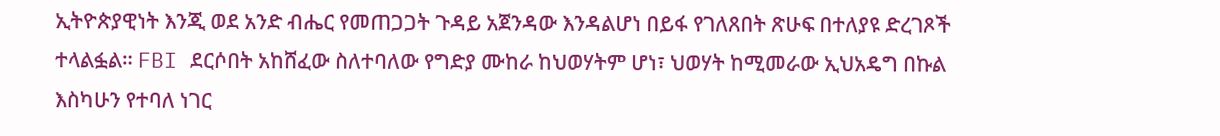ኢትዮጵያዊነት እንጂ ወደ አንድ ብሔር የመጠጋጋት ጉዳይ አጀንዳው እንዳልሆነ በይፋ የገለጸበት ጽሁፍ በተለያዩ ድረገጾች ተላልፏል። FBI ደርሶበት አከሸፈው ስለተባለው የግድያ ሙከራ ከህወሃትም ሆነ፣ ህወሃት ከሚመራው ኢህአዴግ በኩል እስካሁን የተባለ ነገር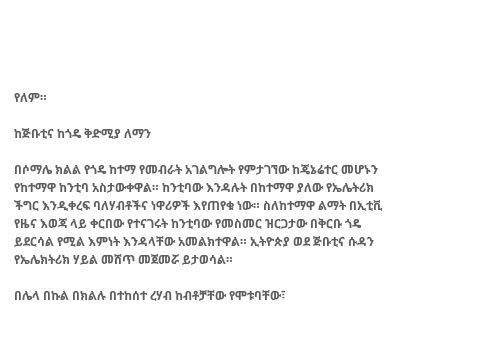የለም።

ከጅቡቲና ከጎዴ ቅድሚያ ለማን

በሶማሌ ክልል የጎዴ ከተማ የመብራት አገልግሎት የምታገኘው ከጄኔሬተር መሆኑን የከተማዋ ከንቲባ አስታውቀዋል። ከንቲባው እንዳሉት በከተማዋ ያለው የኤሌትሪክ ችግር እንዲቀረፍ ባለሃብቶችና ነዋሪዎች እየጠየቁ ነው። ስለከተማዋ ልማት በኢቲቪ የዜና እወጃ ላይ ቀርበው የተናገሩት ከንቲባው የመስመር ዝርጋታው በቅርቡ ጎዴ ይደርሳል የሚል እምነት እንዳላቸው አመልክተዋል። ኢትዮጵያ ወደ ጅቡቲና ሱዳን የኤሌክትሪክ ሃይል መሸጥ መጀመሯ ይታወሳል።

በሌላ በኩል በክልሉ በተከሰተ ረሃብ ከብቶቻቸው የሞቱባቸው፣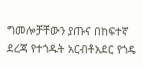ግመሎቻቸውን ያጡና በከፍተኛ ደረጃ የተጎዱት አርብቶአደር የጎዴ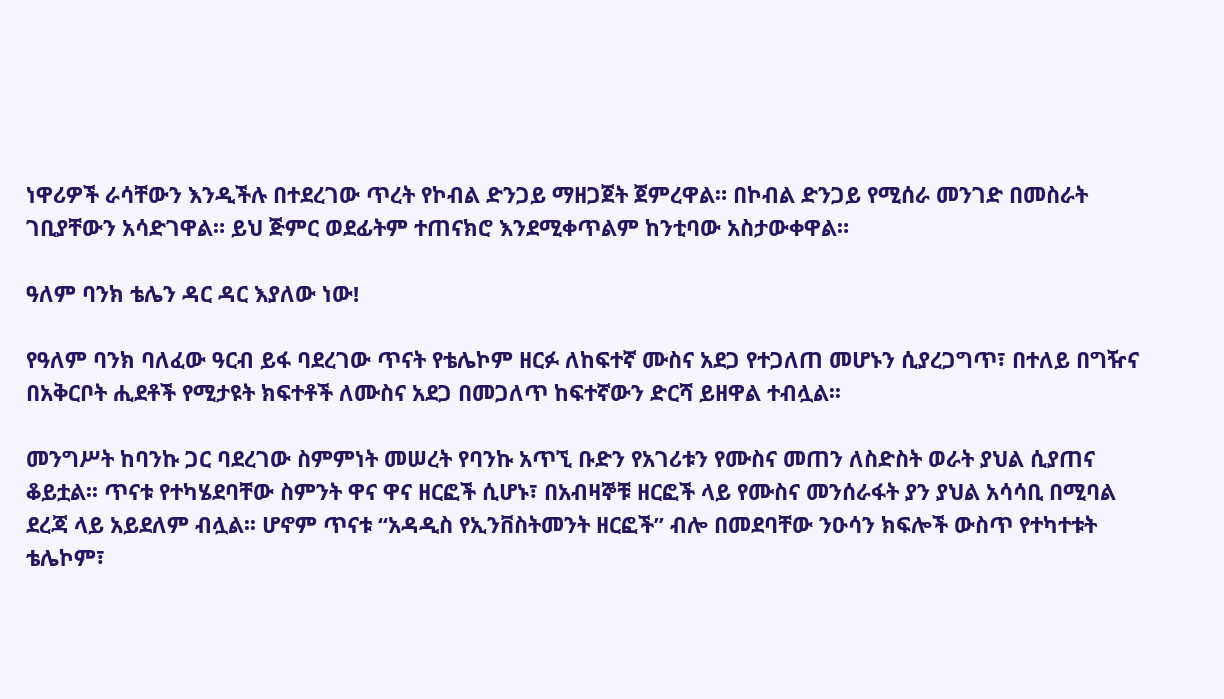ነዋሪዎች ራሳቸውን እንዲችሉ በተደረገው ጥረት የኮብል ድንጋይ ማዘጋጀት ጀምረዋል። በኮብል ድንጋይ የሚሰራ መንገድ በመስራት ገቢያቸውን አሳድገዋል። ይህ ጅምር ወደፊትም ተጠናክሮ እንደሚቀጥልም ከንቲባው አስታውቀዋል።

ዓለም ባንክ ቴሌን ዳር ዳር እያለው ነው!

የዓለም ባንክ ባለፈው ዓርብ ይፋ ባደረገው ጥናት የቴሌኮም ዘርፉ ለከፍተኛ ሙስና አደጋ የተጋለጠ መሆኑን ሲያረጋግጥ፣ በተለይ በግዥና በአቅርቦት ሒደቶች የሚታዩት ክፍተቶች ለሙስና አደጋ በመጋለጥ ከፍተኛውን ድርሻ ይዘዋል ተብሏል፡፡

መንግሥት ከባንኩ ጋር ባደረገው ስምምነት መሠረት የባንኩ አጥኚ ቡድን የአገሪቱን የሙስና መጠን ለስድስት ወራት ያህል ሲያጠና ቆይቷል፡፡ ጥናቱ የተካሄደባቸው ስምንት ዋና ዋና ዘርፎች ሲሆኑ፣ በአብዛኞቹ ዘርፎች ላይ የሙስና መንሰራፋት ያን ያህል አሳሳቢ በሚባል ደረጃ ላይ አይደለም ብሏል፡፡ ሆኖም ጥናቱ “አዳዲስ የኢንቨስትመንት ዘርፎች” ብሎ በመደባቸው ንዑሳን ክፍሎች ውስጥ የተካተቱት ቴሌኮም፣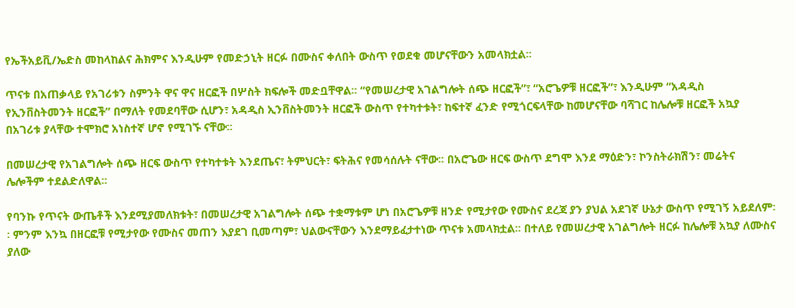የኤችአይቪ/ኤድስ መከላከልና ሕክምና እንዲሁም የመድኃኒት ዘርፉ በሙስና ቀለበት ውስጥ የወደቁ መሆናቸውን አመላክቷል፡፡

ጥናቱ በአጠቃላይ የአገሪቱን ስምንት ዋና ዋና ዘርፎች በሦስት ክፍሎች መድቧቸዋል፡፡ “የመሠረታዊ አገልግሎት ሰጭ ዘርፎች”፣ “አሮጌዎቹ ዘርፎች”፣ እንዲሁም “አዳዲስ የኢንቨስትመንት ዘርፎች” በማለት የመደባቸው ሲሆን፣ አዳዲስ ኢንቨስትመንት ዘርፎች ውስጥ የተካተቱት፣ ከፍተኛ ፈንድ የሚጎርፍላቸው ከመሆናቸው ባሻገር ከሌሎቹ ዘርፎች አኳያ በአገሪቱ ያላቸው ተሞክሮ አነስተኛ ሆኖ የሚገኙ ናቸው፡፡

በመሠረታዊ የአገልግሎት ሰጭ ዘርፍ ውስጥ የተካተቱት እንደጤና፣ ትምህርት፣ ፍትሕና የመሳሰሉት ናቸው፡፡ በአሮጌው ዘርፍ ውስጥ ደግሞ እንደ ማዕድን፣ ኮንስትራክሽን፣ መሬትና ሌሎችም ተደልድለዋል፡፡

የባንኩ የጥናት ውጤቶች እንደሚያመለክቱት፣ በመሠረታዊ አገልግሎት ሰጭ ተቋማቱም ሆነ በአሮጌዎቹ ዘንድ የሚታየው የሙስና ደረጃ ያን ያህል አደገኛ ሁኔታ ውስጥ የሚገኝ አይደለም፡፡ ምንም እንኳ በዘርፎቹ የሚታየው የሙስና መጠን እያደገ ቢመጣም፣ ህልውናቸውን እንደማይፈታተነው ጥናቱ አመላክቷል፡፡ በተለይ የመሠረታዊ አገልግሎት ዘርፉ ከሌሎቹ አኳያ ለሙስና ያለው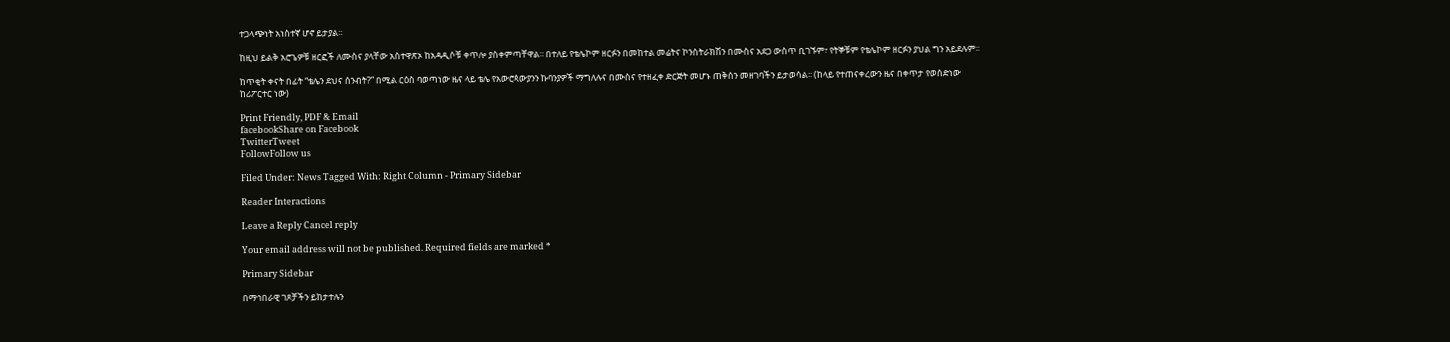ተጋላጭነት አነስተኛ ሆኖ ይታያል፡፡

ከዚህ ይልቅ አሮጌዎቹ ዘርፎች ለሙስና ያላቸው አስተዋጽኦ ከአዳዲሶቹ ቀጥሎ ያስቀምጣቸዋል፡፡ በተለይ የቴሌኮም ዘርፉን በመከተል መሬትና ኮንስትራክሽን በሙስና አደጋ ውስጥ ቢገኙም፣ የትኞቹም የቴሌኮም ዘርፉን ያህል ግን አይደሉም፡፡

ከጥቂት ቀናት በፊት “ቴሌን ደህና ሰንብት?” በሚል ርዕስ ባወጣነው ዜና ላይ ቴሌ የአውሮጳውያንን ኩባንያዎች ማግለሉና በሙስና የተዘፈቀ ድርጅት መሆኑ ጠቅሰን መዘገባችን ይታወሳል፡፡ (ከላይ የተጠናቀረውን ዜና በቀጥታ የወሰድነው ከሪፖርተር ነው)

Print Friendly, PDF & Email
facebookShare on Facebook
TwitterTweet
FollowFollow us

Filed Under: News Tagged With: Right Column - Primary Sidebar

Reader Interactions

Leave a Reply Cancel reply

Your email address will not be published. Required fields are marked *

Primary Sidebar

በማኅበራዊ ገጾቻችን ይከታተሉን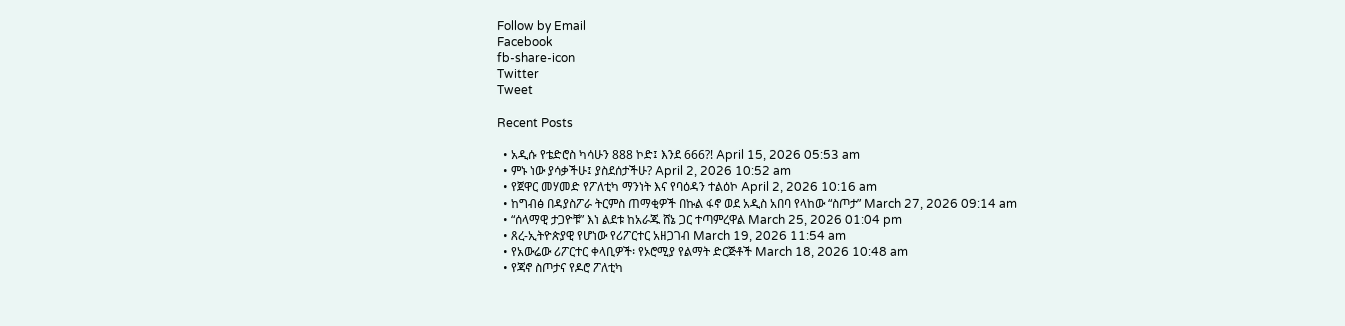Follow by Email
Facebook
fb-share-icon
Twitter
Tweet

Recent Posts

  • አዲሱ የቴድሮስ ካሳሁን 888 ኮድ፤ እንደ 666?! April 15, 2026 05:53 am
  • ምኑ ነው ያሳቃችሁ፤ ያስደሰታችሁ? April 2, 2026 10:52 am
  • የጀዋር መሃመድ የፖለቲካ ማንነት እና የባዕዳን ተልዕኮ April 2, 2026 10:16 am
  • ከግብፅ በዳያስፖራ ትርምስ ጠማቂዎች በኩል ፋኖ ወደ አዲስ አበባ የላከው “ስጦታ” March 27, 2026 09:14 am
  • “ሰላማዊ ታጋዮቹ” እነ ልደቱ ከአራጁ ሸኔ ጋር ተጣምረዋል March 25, 2026 01:04 pm
  • ጸረ-ኢትዮጵያዊ የሆነው የሪፖርተር አዘጋገብ March 19, 2026 11:54 am
  • የአውሬው ሪፖርተር ቀላቢዎች፡ የኦሮሚያ የልማት ድርጅቶች March 18, 2026 10:48 am
  • የጃኖ ስጦታና የዶሮ ፖለቲካ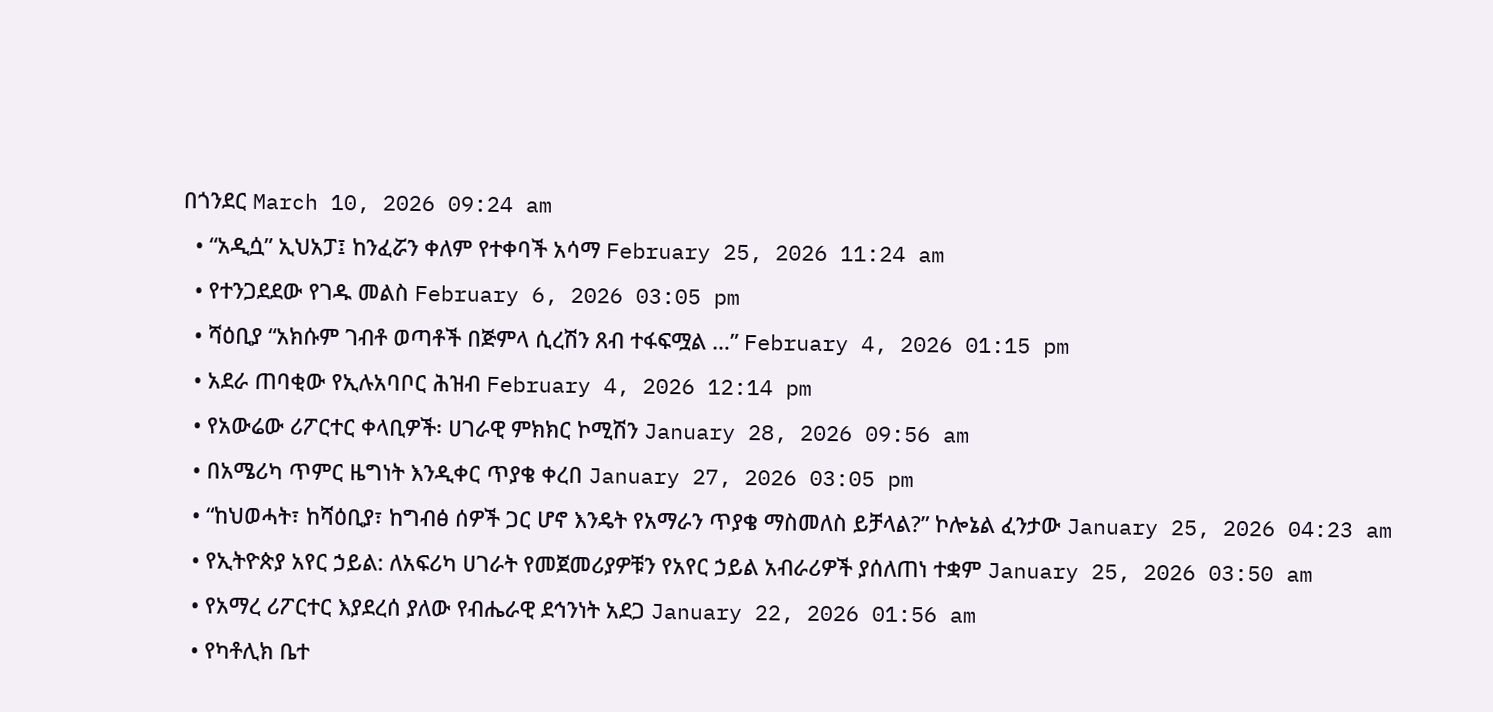በጎንደር March 10, 2026 09:24 am
  • “አዲሷ” ኢህአፓ፤ ከንፈሯን ቀለም የተቀባች አሳማ February 25, 2026 11:24 am
  • የተንጋደደው የገዱ መልስ February 6, 2026 03:05 pm
  • ሻዕቢያ “አክሱም ገብቶ ወጣቶች በጅምላ ሲረሽን ጸብ ተፋፍሟል …” February 4, 2026 01:15 pm
  • አደራ ጠባቂው የኢሉአባቦር ሕዝብ February 4, 2026 12:14 pm
  • የአውሬው ሪፖርተር ቀላቢዎች፡ ሀገራዊ ምክክር ኮሚሽን January 28, 2026 09:56 am
  • በአሜሪካ ጥምር ዜግነት እንዲቀር ጥያቄ ቀረበ January 27, 2026 03:05 pm
  • “ከህወሓት፣ ከሻዕቢያ፣ ከግብፅ ሰዎች ጋር ሆኖ እንዴት የአማራን ጥያቄ ማስመለስ ይቻላል?” ኮሎኔል ፈንታው January 25, 2026 04:23 am
  • የኢትዮጵያ አየር ኃይል: ለአፍሪካ ሀገራት የመጀመሪያዎቹን የአየር ኃይል አብራሪዎች ያሰለጠነ ተቋም January 25, 2026 03:50 am
  • የአማረ ሪፖርተር እያደረሰ ያለው የብሔራዊ ደኅንነት አደጋ January 22, 2026 01:56 am
  • የካቶሊክ ቤተ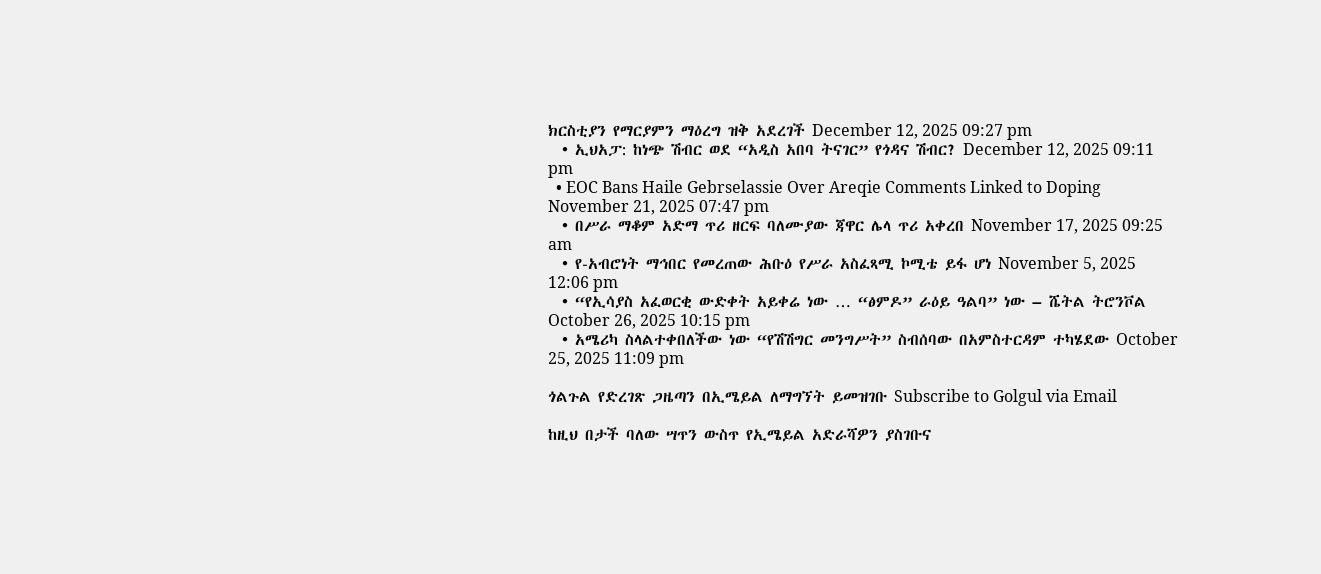ክርስቲያን የማርያምን ማዕረግ ዝቅ አደረገች December 12, 2025 09:27 pm
  • ኢህአፓ: ከነጭ ሽብር ወደ “አዲስ አበባ ትናገር” የጎዳና ሽብር? December 12, 2025 09:11 pm
  • EOC Bans Haile Gebrselassie Over Areqie Comments Linked to Doping November 21, 2025 07:47 pm
  • በሥራ ማቆም አድማ ጥሪ ዘርፍ ባለሙያው ጃዋር ሌላ ጥሪ አቀረበ November 17, 2025 09:25 am
  • የ-አብሮነት ማኅበር የመረጠው ሕቡዕ የሥራ አስፈጻሚ ኮሚቴ ይፋ ሆነ November 5, 2025 12:06 pm
  • “የኢሳያስ አፈወርቂ ውድቀት አይቀሬ ነው … “ፅምዶ” ራዕይ ዓልባ” ነው – ሼትል ትሮንቮል October 26, 2025 10:15 pm
  • አሜሪካ ስላልተቀበለችው ነው “የሽሽግር መንግሥት” ስብሰባው በአምስተርዳም ተካሄደው October 25, 2025 11:09 pm

ጎልጉል የድረገጽ ጋዜጣን በኢሜይል ለማግኘት ይመዝገቡ Subscribe to Golgul via Email

ከዚህ በታች ባለው ሣጥን ውስጥ የኢሜይል አድራሻዎን ያስገቡና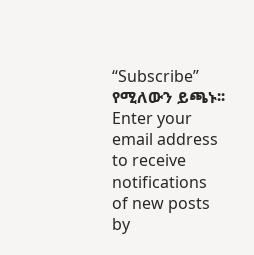“Subscribe” የሚለውን ይጫኑ፡፡
Enter your email address to receive notifications of new posts by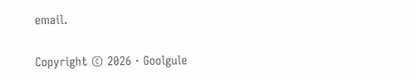email.

Copyright © 2026 · Goolgule